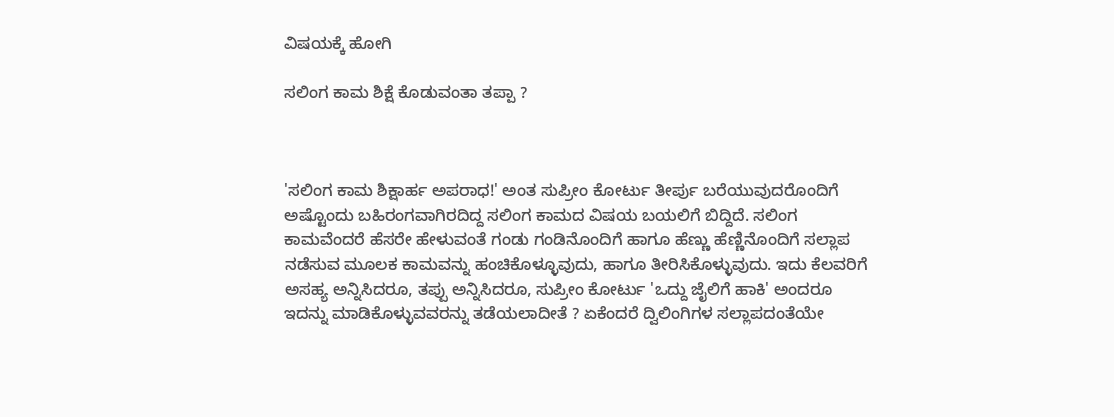ವಿಷಯಕ್ಕೆ ಹೋಗಿ

ಸಲಿಂಗ ಕಾಮ ಶಿಕ್ಷೆ ಕೊಡುವಂತಾ ತಪ್ಪಾ ?



'ಸಲಿಂಗ ಕಾಮ ಶಿಕ್ಷಾರ್ಹ ಅಪರಾಧ!' ಅಂತ ಸುಪ್ರೀಂ ಕೋರ್ಟು ತೀರ್ಪು ಬರೆಯುವುದರೊಂದಿಗೆ  ಅಷ್ಟೊಂದು ಬಹಿರಂಗವಾಗಿರದಿದ್ದ ಸಲಿಂಗ ಕಾಮದ ವಿಷಯ ಬಯಲಿಗೆ ಬಿದ್ದಿದೆ. ಸಲಿಂಗ ಕಾಮವೆಂದರೆ ಹೆಸರೇ ಹೇಳುವಂತೆ ಗಂಡು ಗಂಡಿನೊಂದಿಗೆ ಹಾಗೂ ಹೆಣ್ಣು ಹೆಣ್ಣಿನೊಂದಿಗೆ ಸಲ್ಲಾಪ ನಡೆಸುವ ಮೂಲಕ ಕಾಮವನ್ನು ಹಂಚಿಕೊಳ್ಳೂವುದು, ಹಾಗೂ ತೀರಿಸಿಕೊಳ್ಳುವುದು. ಇದು ಕೆಲವರಿಗೆ ಅಸಹ್ಯ ಅನ್ನಿಸಿದರೂ, ತಪ್ಪು ಅನ್ನಿಸಿದರೂ, ಸುಪ್ರೀಂ ಕೋರ್ಟು 'ಒದ್ದು ಜೈಲಿಗೆ ಹಾಕಿ' ಅಂದರೂ ಇದನ್ನು ಮಾಡಿಕೊಳ್ಳುವವರನ್ನು ತಡೆಯಲಾದೀತೆ ? ಏಕೆಂದರೆ ದ್ವಿಲಿಂಗಿಗಳ ಸಲ್ಲಾಪದಂತೆಯೇ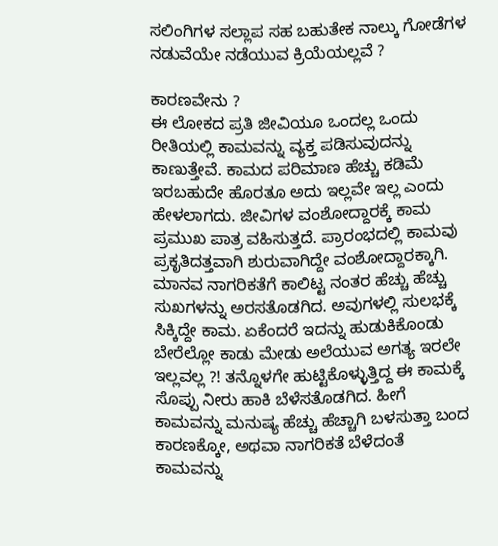ಸಲಿಂಗಿಗಳ ಸಲ್ಲಾಪ ಸಹ ಬಹುತೇಕ ನಾಲ್ಕು ಗೋಡೆಗಳ ನಡುವೆಯೇ ನಡೆಯುವ ಕ್ರಿಯೆಯಲ್ಲವೆ ?

ಕಾರಣವೇನು ?
ಈ ಲೋಕದ ಪ್ರತಿ ಜೀವಿಯೂ ಒಂದಲ್ಲ ಒಂದು ರೀತಿಯಲ್ಲಿ ಕಾಮವನ್ನು ವ್ಯಕ್ತ ಪಡಿಸುವುದನ್ನು ಕಾಣುತ್ತೇವೆ. ಕಾಮದ ಪರಿಮಾಣ ಹೆಚ್ಚು ಕಡಿಮೆ ಇರಬಹುದೇ ಹೊರತೂ ಅದು ಇಲ್ಲವೇ ಇಲ್ಲ ಎಂದು ಹೇಳಲಾಗದು. ಜೀವಿಗಳ ವಂಶೋದ್ದಾರಕ್ಕೆ ಕಾಮ ಪ್ರಮುಖ ಪಾತ್ರ ವಹಿಸುತ್ತದೆ. ಪ್ರಾರಂಭದಲ್ಲಿ ಕಾಮವು ಪ್ರಕೃತಿದತ್ತವಾಗಿ ಶುರುವಾಗಿದ್ದೇ ವಂಶೋದ್ದಾರಕ್ಕಾಗಿ. ಮಾನವ ನಾಗರಿಕತೆಗೆ ಕಾಲಿಟ್ಟ ನಂತರ ಹೆಚ್ಚು ಹೆಚ್ಚು ಸುಖಗಳನ್ನು ಅರಸತೊಡಗಿದ. ಅವುಗಳಲ್ಲಿ ಸುಲಭಕ್ಕೆ ಸಿಕ್ಕಿದ್ದೇ ಕಾಮ. ಏಕೆಂದರೆ ಇದನ್ನು ಹುಡುಕಿಕೊಂಡು ಬೇರೆಲ್ಲೋ ಕಾಡು ಮೇಡು ಅಲೆಯುವ ಅಗತ್ಯ ಇರಲೇ ಇಲ್ಲವಲ್ಲ ?! ತನ್ನೊಳಗೇ ಹುಟ್ಟಿಕೊಳ್ಳುತ್ತಿದ್ದ ಈ ಕಾಮಕ್ಕೆ ಸೊಪ್ಪು ನೀರು ಹಾಕಿ ಬೆಳೆಸತೊಡಗಿದ. ಹೀಗೆ ಕಾಮವನ್ನು ಮನುಷ್ಯ ಹೆಚ್ಚು ಹೆಚ್ಚಾಗಿ ಬಳಸುತ್ತಾ ಬಂದ ಕಾರಣಕ್ಕೋ, ಅಥವಾ ನಾಗರಿಕತೆ ಬೆಳೆದಂತೆ ಕಾಮವನ್ನು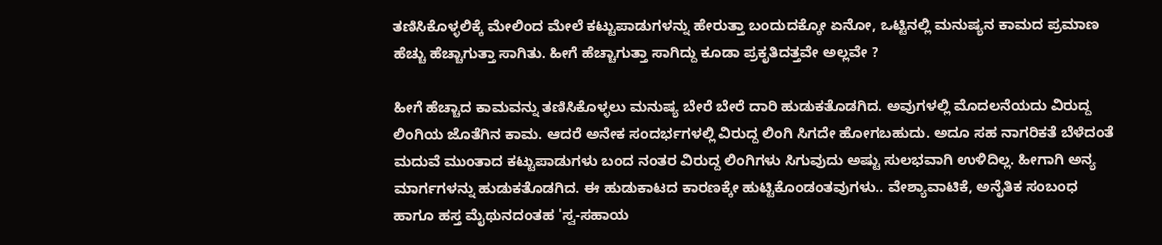ತಣಿಸಿಕೊಳ್ಳಲಿಕ್ಕೆ ಮೇಲಿಂದ ಮೇಲೆ ಕಟ್ಟುಪಾಡುಗಳನ್ನು ಹೇರುತ್ತಾ ಬಂದುದಕ್ಕೋ ಏನೋ, ಒಟ್ಟಿನಲ್ಲಿ ಮನುಷ್ಯನ ಕಾಮದ ಪ್ರಮಾಣ ಹೆಚ್ಚು ಹೆಚ್ಚಾಗುತ್ತಾ ಸಾಗಿತು. ಹೀಗೆ ಹೆಚ್ಚಾಗುತ್ತಾ ಸಾಗಿದ್ದು ಕೂಡಾ ಪ್ರಕೃತಿದತ್ತವೇ ಅಲ್ಲವೇ ?

ಹೀಗೆ ಹೆಚ್ಚಾದ ಕಾಮವನ್ನು ತಣಿಸಿಕೊಳ್ಳಲು ಮನುಷ್ಯ ಬೇರೆ ಬೇರೆ ದಾರಿ ಹುಡುಕತೊಡಗಿದ. ಅವುಗಳಲ್ಲಿ ಮೊದಲನೆಯದು ವಿರುದ್ದ ಲಿಂಗಿಯ ಜೊತೆಗಿನ ಕಾಮ. ಆದರೆ ಅನೇಕ ಸಂದರ್ಭಗಳಲ್ಲಿ ವಿರುದ್ದ ಲಿಂಗಿ ಸಿಗದೇ ಹೋಗಬಹುದು. ಅದೂ ಸಹ ನಾಗರಿಕತೆ ಬೆಳೆದಂತೆ ಮದುವೆ ಮುಂತಾದ ಕಟ್ಟುಪಾಡುಗಳು ಬಂದ ನಂತರ ವಿರುದ್ದ ಲಿಂಗಿಗಳು ಸಿಗುವುದು ಅಷ್ಟು ಸುಲಭವಾಗಿ ಉಳಿದಿಲ್ಲ. ಹೀಗಾಗಿ ಅನ್ಯ ಮಾರ್ಗಗಳನ್ನು ಹುಡುಕತೊಡಗಿದ. ಈ ಹುಡುಕಾಟದ ಕಾರಣಕ್ಕೇ ಹುಟ್ಟಿಕೊಂಡಂತವುಗಳು.. ವೇಶ್ಯಾವಾಟಿಕೆ, ಅನೈತಿಕ ಸಂಬಂಧ ಹಾಗೂ ಹಸ್ತ ಮೈಥುನದಂತಹ 'ಸ್ವ-ಸಹಾಯ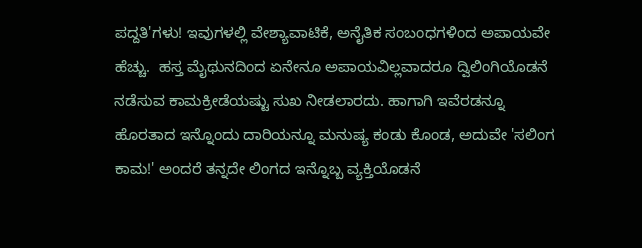ಪದ್ದತಿ'ಗಳು! ಇವುಗಳಲ್ಲಿ ವೇಶ್ಯಾವಾಟಿಕೆ, ಅನೈತಿಕ ಸಂಬಂಧಗಳಿಂದ ಅಪಾಯವೇ ಹೆಚ್ಚು.  ಹಸ್ತ ಮೈಥುನದಿಂದ ಏನೇನೂ ಅಪಾಯವಿಲ್ಲವಾದರೂ ದ್ವಿಲಿಂಗಿಯೊಡನೆ ನಡೆಸುವ ಕಾಮಕ್ರೀಡೆಯಷ್ಟು ಸುಖ ನೀಡಲಾರದು. ಹಾಗಾಗಿ ಇವೆರಡನ್ನೂ ಹೊರತಾದ ಇನ್ನೊಂದು ದಾರಿಯನ್ನೂ ಮನುಷ್ಯ ಕಂಡು ಕೊಂಡ, ಅದುವೇ 'ಸಲಿಂಗ ಕಾಮ!' ಅಂದರೆ ತನ್ನದೇ ಲಿಂಗದ ಇನ್ನೊಬ್ಬ ವ್ಯಕ್ತಿಯೊಡನೆ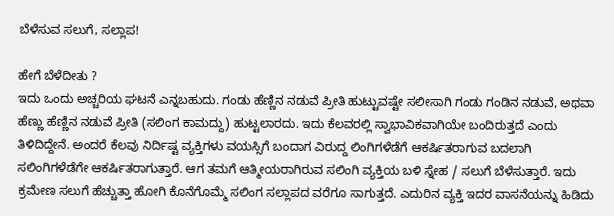ಬೆಳೆಸುವ ಸಲುಗೆ, ಸಲ್ಲಾಪ!

ಹೇಗೆ ಬೆಳೆದೀತು ?
ಇದು ಒಂದು ಅಚ್ಚರಿಯ ಘಟನೆ ಎನ್ನಬಹುದು. ಗಂಡು ಹೆಣ್ಣಿನ ನಡುವೆ ಪ್ರೀತಿ ಹುಟ್ಟುವಷ್ಟೇ ಸಲೀಸಾಗಿ ಗಂಡು ಗಂಡಿನ ನಡುವೆ, ಅಥವಾ ಹೆಣ್ಣು ಹೆಣ್ಣಿನ ನಡುವೆ ಪ್ರೀತಿ (ಸಲಿಂಗ ಕಾಮದ್ದು) ಹುಟ್ಟಲಾರದು. ಇದು ಕೆಲವರಲ್ಲಿ ಸ್ವಾಭಾವಿಕವಾಗಿಯೇ ಬಂದಿರುತ್ತದೆ ಎಂದು ತಿಳಿದಿದ್ದೇನೆ. ಅಂದರೆ ಕೆಲವು ನಿರ್ದಿಷ್ಟ ವ್ಯಕ್ತಿಗಳು ವಯಸ್ಸಿಗೆ ಬಂದಾಗ ವಿರುದ್ದ ಲಿಂಗಿಗಳೆಡೆಗೆ ಆಕರ್ಷಿತರಾಗುವ ಬದಲಾಗಿ ಸಲಿಂಗಿಗಳೆಡೆಗೇ ಆಕರ್ಷಿತರಾಗುತ್ತಾರೆ. ಆಗ ತಮಗೆ ಆತ್ಮೀಯರಾಗಿರುವ ಸಲಿಂಗಿ ವ್ಯಕ್ತಿಯ ಬಳಿ ಸ್ನೇಹ / ಸಲುಗೆ ಬೆಳೆಸುತ್ತಾರೆ. ಇದು ಕ್ರಮೇಣ ಸಲುಗೆ ಹೆಚ್ಚುತ್ತಾ ಹೋಗಿ ಕೊನೆಗೊಮ್ಮೆ ಸಲಿಂಗ ಸಲ್ಲಾಪದ ವರೆಗೂ ಸಾಗುತ್ತದೆ. ಎದುರಿನ ವ್ಯಕ್ತಿ ಇದರ ವಾಸನೆಯನ್ನು ಹಿಡಿದು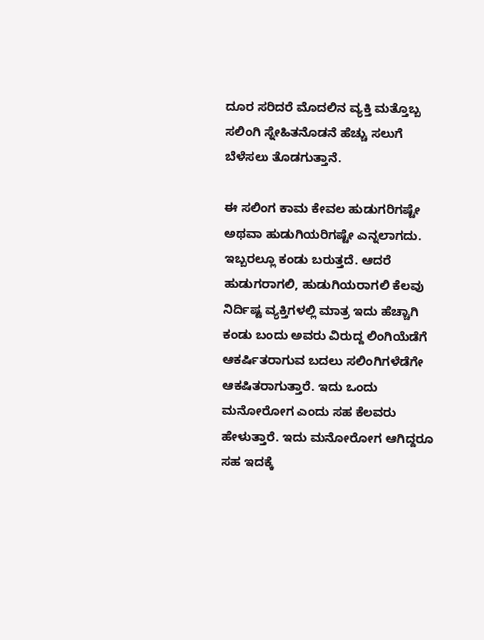ದೂರ ಸರಿದರೆ ಮೊದಲಿನ ವ್ಯಕ್ತಿ ಮತ್ತೊಬ್ಬ ಸಲಿಂಗಿ ಸ್ನೇಹಿತನೊಡನೆ ಹೆಚ್ಚು ಸಲುಗೆ ಬೆಳೆಸಲು ತೊಡಗುತ್ತಾನೆ.

ಈ ಸಲಿಂಗ ಕಾಮ ಕೇವಲ ಹುಡುಗರಿಗಷ್ಟೇ ಅಥವಾ ಹುಡುಗಿಯರಿಗಷ್ಟೇ ಎನ್ನಲಾಗದು. ಇಬ್ಬರಲ್ಲೂ ಕಂಡು ಬರುತ್ತದೆ. ಆದರೆ ಹುಡುಗರಾಗಲಿ, ಹುಡುಗಿಯರಾಗಲಿ ಕೆಲವು ನಿರ್ದಿಷ್ಟ ವ್ಯಕ್ತಿಗಳಲ್ಲಿ ಮಾತ್ರ ಇದು ಹೆಚ್ಚಾಗಿ ಕಂಡು ಬಂದು ಅವರು ವಿರುದ್ದ ಲಿಂಗಿಯೆಡೆಗೆ ಆಕರ್ಷಿತರಾಗುವ ಬದಲು ಸಲಿಂಗಿಗಳೆಡೆಗೇ ಆಕಷಿತರಾಗುತ್ತಾರೆ. ಇದು ಒಂದು ಮನೋರೋಗ ಎಂದು ಸಹ ಕೆಲವರು ಹೇಳುತ್ತಾರೆ. ಇದು ಮನೋರೋಗ ಆಗಿದ್ದರೂ ಸಹ ಇದಕ್ಕೆ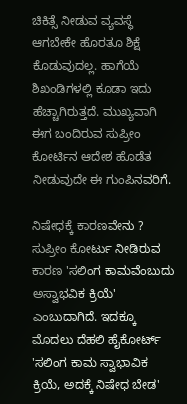ಚಿಕಿತ್ಸೆ ನೀಡುವ ವ್ಯವಸ್ಥೆ ಆಗಬೇಕೇ ಹೊರತೂ ಶಿಕ್ಷೆ ಕೊಡುವುದಲ್ಲ. ಹಾಗೆಯೆ ಶಿಖಂಡಿಗಳಲ್ಲಿ ಕೂಡಾ ಇದು ಹೆಚ್ಚಾಗಿರುತ್ತದೆ. ಮುಖ್ಯವಾಗಿ ಈಗ ಬಂದಿರುವ ಸುಪ್ರೀಂ ಕೋರ್ಟಿನ ಆದೇಶ ಹೊಡೆತ ನೀಡುವುದೇ ಈ ಗುಂಪಿನವರಿಗೆ.

ನಿಷೇಧಕ್ಕೆ ಕಾರಣವೇನು ?
ಸುಪ್ರೀಂ ಕೋರ್ಟು ನೀಡಿರುವ ಕಾರಣ 'ಸಲಿಂಗ ಕಾಮವೆಂಬುದು ಅಸ್ವಾಭವಿಕ ಕ್ರಿಯೆ' ಎಂಬುದಾಗಿದೆ. ಇದಕ್ಕೂ ಮೊದಲು ದೆಹಲಿ ಹೈಕೋರ್ಟ್‌ 'ಸಲಿಂಗ ಕಾಮ ಸ್ವಾಭಾವಿಕ ಕ್ರಿಯೆ, ಅದಕ್ಕೆ ನಿಷೇಧ ಬೇಡ'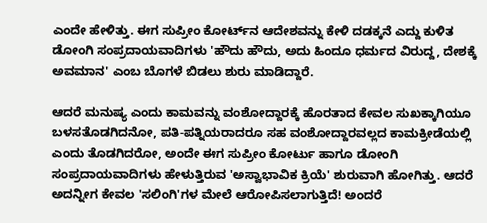ಎಂದೇ ಹೇಳಿತ್ತು. ಈಗ ಸುಪ್ರೀಂ ಕೋರ್ಟ್‌‌ನ ಆದೇಶವನ್ನು ಕೇಳಿ ದಡಕ್ಕನೆ ಎದ್ದು ಕುಳಿತ ಡೋಂಗಿ ಸಂಪ್ರದಾಯವಾದಿಗಳು 'ಹೌದು ಹೌದು, ಅದು ಹಿಂದೂ ಧರ್ಮದ ವಿರುದ್ದ, ದೇಶಕ್ಕೆ ಅವಮಾನ' ಎಂಬ ಬೊಗಳೆ ಬಿಡಲು ಶುರು ಮಾಡಿದ್ದಾರೆ.

ಆದರೆ ಮನುಷ್ಯ ಎಂದು ಕಾಮವನ್ನು ವಂಶೋದ್ದಾರಕ್ಕೆ ಹೊರತಾದ ಕೇವಲ ಸುಖಕ್ಕಾಗಿಯೂ ಬಳಸತೊಡಗಿದನೋ, ಪತಿ-ಪತ್ನಿಯರಾದರೂ ಸಹ ವಂಶೋದ್ದಾರವಲ್ಲದ ಕಾಮಕ್ರೀಡೆಯಲ್ಲಿ ಎಂದು ತೊಡಗಿದರೋ, ಅಂದೇ ಈಗ ಸುಪ್ರೀಂ ಕೋರ್ಟು ಹಾಗೂ ಡೋಂಗಿ ಸಂಪ್ರದಾಯವಾದಿಗಳು ಹೇಳುತ್ತಿರುವ 'ಅಸ್ವಾಭಾವಿಕ ಕ್ರಿಯೆ' ಶುರುವಾಗಿ ಹೋಗಿತ್ತು. ಆದರೆ ಅದನ್ನೀಗ ಕೇವಲ 'ಸಲಿಂಗಿ'ಗಳ ಮೇಲೆ ಆರೋಪಿಸಲಾಗುತ್ತಿದೆ! ಅಂದರೆ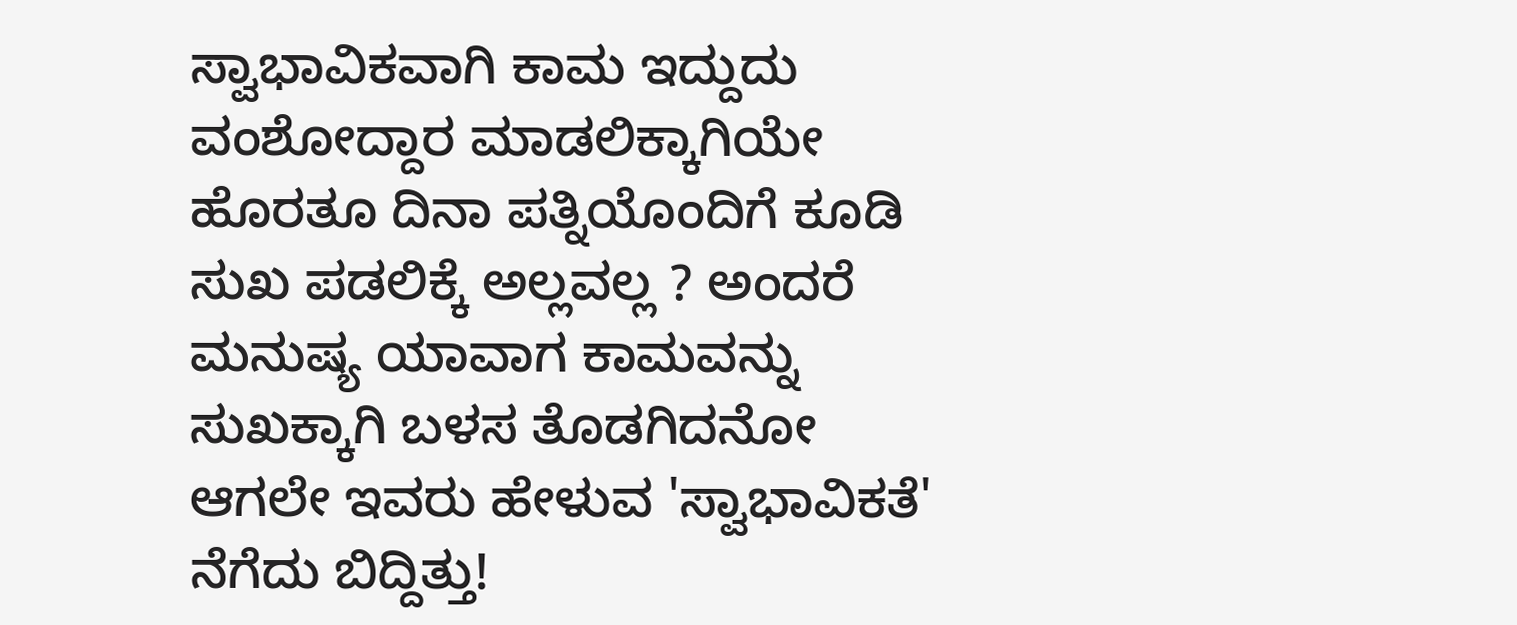ಸ್ವಾಭಾವಿಕವಾಗಿ ಕಾಮ ಇದ್ದುದು ವಂಶೋದ್ದಾರ ಮಾಡಲಿಕ್ಕಾಗಿಯೇ ಹೊರತೂ ದಿನಾ ಪತ್ನಿಯೊಂದಿಗೆ ಕೂಡಿ ಸುಖ ಪಡಲಿಕ್ಕೆ ಅಲ್ಲವಲ್ಲ ? ಅಂದರೆ ಮನುಷ್ಯ ಯಾವಾಗ ಕಾಮವನ್ನು ಸುಖಕ್ಕಾಗಿ ಬಳಸ ತೊಡಗಿದನೋ ಆಗಲೇ ಇವರು ಹೇಳುವ 'ಸ್ವಾಭಾವಿಕತೆ' ನೆಗೆದು ಬಿದ್ದಿತ್ತು!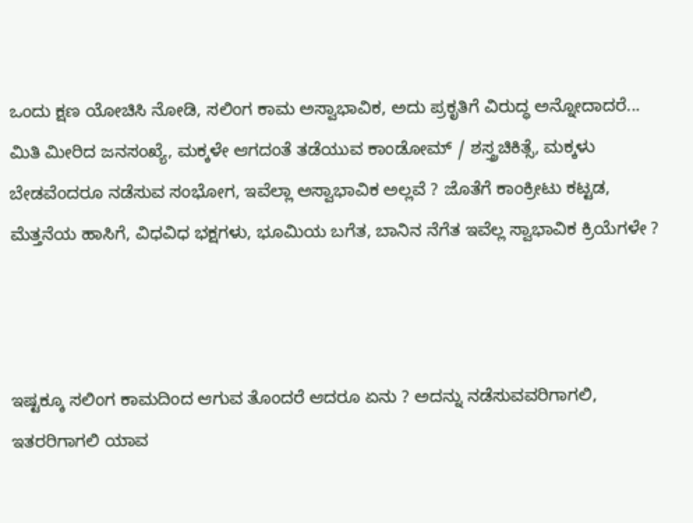ಒಂದು ಕ್ಷಣ ಯೋಚಿಸಿ ನೋಡಿ, ಸಲಿಂಗ ಕಾಮ ಅಸ್ವಾಭಾವಿಕ, ಅದು ಪ್ರಕೃತಿಗೆ ವಿರುದ್ಧ ಅನ್ನೋದಾದರೆ... ಮಿತಿ ಮೀರಿದ ಜನಸಂಖ್ಯೆ, ಮಕ್ಕಳೇ ಆಗದಂತೆ ತಡೆಯುವ ಕಾಂಡೋಮ್ / ಶಸ್ತ್ರಚಿಕಿತ್ಸೆ, ಮಕ್ಕಳು ಬೇಡವೆಂದರೂ ನಡೆಸುವ ಸಂಭೋಗ, ಇವೆಲ್ಲಾ ಅಸ್ವಾಭಾವಿಕ ಅಲ್ಲವೆ ? ಜೊತೆಗೆ ಕಾಂಕ್ರೀಟು ಕಟ್ಟಡ, ಮೆತ್ತನೆಯ ಹಾಸಿಗೆ, ವಿಧವಿಧ ಭಕ್ಷಗಳು, ಭೂಮಿಯ ಬಗೆತ, ಬಾನಿನ ನೆಗೆತ ಇವೆಲ್ಲ ಸ್ವಾಭಾವಿಕ ಕ್ರಿಯೆಗಳೇ ?



ಇಷ್ಟಕ್ಕೂ ಸಲಿಂಗ ಕಾಮದಿಂದ ಆಗುವ ತೊಂದರೆ ಆದರೂ ಏನು ? ಅದನ್ನು ನಡೆಸುವವರಿಗಾಗಲಿ, ಇತರರಿಗಾಗಲಿ ಯಾವ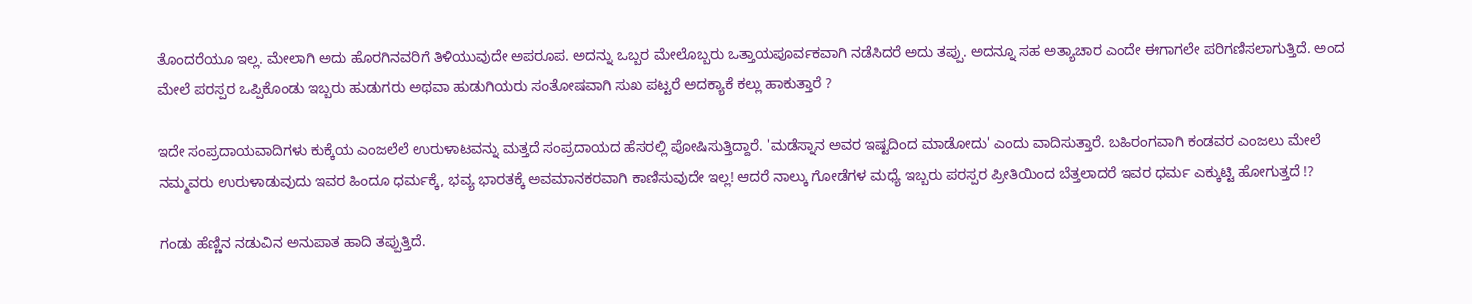ತೊಂದರೆಯೂ ಇಲ್ಲ. ಮೇಲಾಗಿ ಅದು ಹೊರಗಿನವರಿಗೆ ತಿಳಿಯುವುದೇ ಅಪರೂಪ. ಅದನ್ನು ಒಬ್ಬರ ಮೇಲೊಬ್ಬರು ಒತ್ತಾಯಪೂರ್ವಕವಾಗಿ ನಡೆಸಿದರೆ ಅದು ತಪ್ಪು. ಅದನ್ನೂ ಸಹ ಅತ್ಯಾಚಾರ ಎಂದೇ ಈಗಾಗಲೇ ಪರಿಗಣಿಸಲಾಗುತ್ತಿದೆ. ಅಂದ ಮೇಲೆ ಪರಸ್ಪರ ಒಪ್ಪಿಕೊಂಡು ಇಬ್ಬರು ಹುಡುಗರು ಅಥವಾ ಹುಡುಗಿಯರು ಸಂತೋಷವಾಗಿ ಸುಖ ಪಟ್ಟರೆ ಅದಕ್ಯಾಕೆ ಕಲ್ಲು ಹಾಕುತ್ತಾರೆ ?

ಇದೇ ಸಂಪ್ರದಾಯವಾದಿಗಳು ಕುಕ್ಕೆಯ ಎಂಜಲೆಲೆ ಉರುಳಾಟವನ್ನು ಮತ್ತದೆ ಸಂಪ್ರದಾಯದ ಹೆಸರಲ್ಲಿ ಪೋಷಿಸುತ್ತಿದ್ದಾರೆ. 'ಮಡೆಸ್ನಾನ ಅವರ ಇಷ್ಟದಿಂದ ಮಾಡೋದು' ಎಂದು ವಾದಿಸುತ್ತಾರೆ. ಬಹಿರಂಗವಾಗಿ ಕಂಡವರ ಎಂಜಲು ಮೇಲೆ ನಮ್ಮವರು ಉರುಳಾಡುವುದು ಇವರ ಹಿಂದೂ ಧರ್ಮಕ್ಕೆ, ಭವ್ಯ ಭಾರತಕ್ಕೆ ಅವಮಾನಕರವಾಗಿ ಕಾಣಿಸುವುದೇ ಇಲ್ಲ! ಆದರೆ ನಾಲ್ಕು ಗೋಡೆಗಳ ಮಧ್ಯೆ ಇಬ್ಬರು ಪರಸ್ಪರ ಪ್ರೀತಿಯಿಂದ ಬೆತ್ತಲಾದರೆ ಇವರ ಧರ್ಮ ಎಕ್ಕುಟ್ಟಿ ಹೋಗುತ್ತದೆ !?

ಗಂಡು ಹೆಣ್ಣಿನ ನಡುವಿನ ಅನುಪಾತ ಹಾದಿ ತಪ್ಪುತ್ತಿದೆ.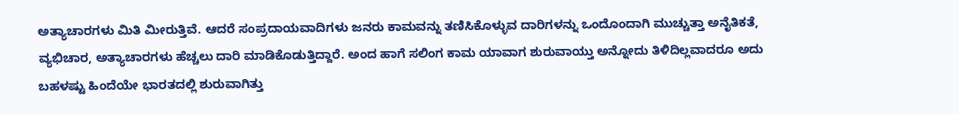ಅತ್ಯಾಚಾರಗಳು ಮಿತಿ ಮೀರುತ್ತಿವೆ. ಆದರೆ ಸಂಪ್ರದಾಯವಾದಿಗಳು ಜನರು ಕಾಮವನ್ನು ತಣಿಸಿಕೊಳ್ಳುವ ದಾರಿಗಳನ್ನು ಒಂದೊಂದಾಗಿ ಮುಚ್ಚುತ್ತಾ ಅನೈತಿಕತೆ, ವ್ಯಭಿಚಾರ, ಅತ್ಯಾಚಾರಗಳು ಹೆಚ್ಚಲು ದಾರಿ ಮಾಡಿಕೊಡುತ್ತಿದ್ದಾರೆ. ಅಂದ ಹಾಗೆ ಸಲಿಂಗ ಕಾಮ ಯಾವಾಗ ಶುರುವಾಯ್ತು ಅನ್ನೋದು ತಿಳಿದಿಲ್ಲವಾದರೂ ಅದು ಬಹಳಷ್ಟು ಹಿಂದೆಯೇ ಭಾರತದಲ್ಲಿ ಶುರುವಾಗಿತ್ತು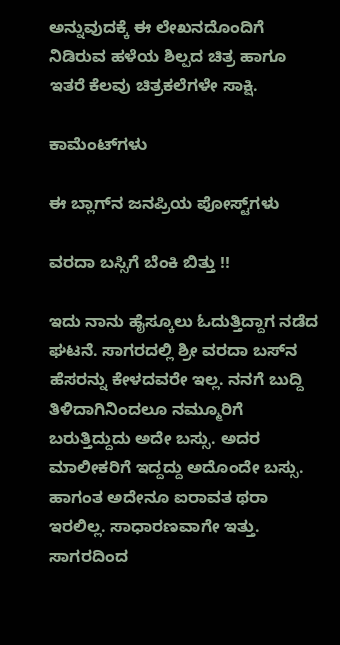ಅನ್ನುವುದಕ್ಕೆ ಈ ಲೇಖನದೊಂದಿಗೆ ನಿಡಿರುವ ಹಳೆಯ ಶಿಲ್ಪದ ಚಿತ್ರ ಹಾಗೂ ಇತರೆ ಕೆಲವು ಚಿತ್ರಕಲೆಗಳೇ ಸಾಕ್ಷಿ.

ಕಾಮೆಂಟ್‌ಗಳು

ಈ ಬ್ಲಾಗ್‌ನ ಜನಪ್ರಿಯ ಪೋಸ್ಟ್‌ಗಳು

ವರದಾ ಬಸ್ಸಿಗೆ ಬೆಂಕಿ ಬಿತ್ತು !!

ಇದು ನಾನು ಹೈಸ್ಕೂಲು ಓದುತ್ತಿದ್ದಾಗ ನಡೆದ ಘಟನೆ. ಸಾಗರದಲ್ಲಿ ಶ್ರೀ ವರದಾ ಬಸ್‌ನ ಹೆಸರನ್ನು ಕೇಳದವರೇ ಇಲ್ಲ. ನನಗೆ ಬುದ್ದಿ ತಿಳಿದಾಗಿನಿಂದಲೂ ನಮ್ಮೂರಿಗೆ ಬರುತ್ತಿದ್ದುದು ಅದೇ ಬಸ್ಸು. ಅದರ ಮಾಲೀಕರಿಗೆ ಇದ್ದದ್ದು ಅದೊಂದೇ ಬಸ್ಸು. ಹಾಗಂತ ಅದೇನೂ ಐರಾವತ ಥರಾ ಇರಲಿಲ್ಲ. ಸಾಧಾರಣವಾಗೇ ಇತ್ತು. ಸಾಗರದಿಂದ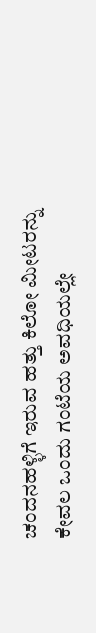ಚಂದನಹಳ್ಳಿಗೆ ಇರುವ ಹತ್ತು ಕಿಲೋ ಮೀಟರನ್ನು ಕೇವಲ ಒಂದು ಗಂಟೆಯ ಅವಧಿಯಲ್ಲೇ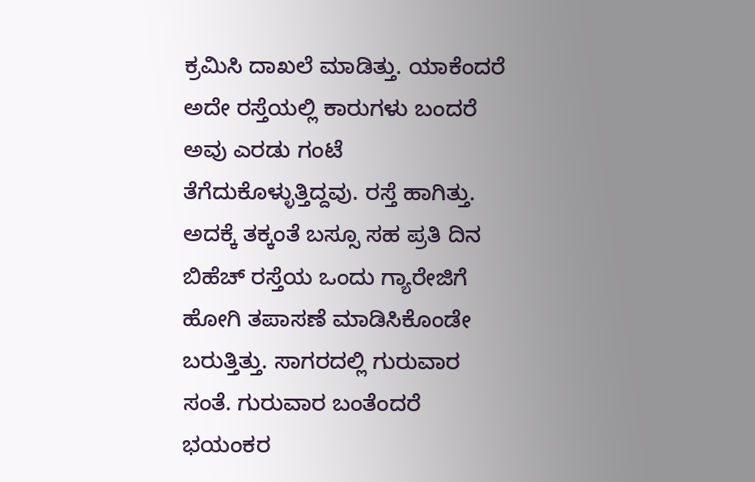ಕ್ರಮಿಸಿ ದಾಖಲೆ ಮಾಡಿತ್ತು. ಯಾಕೆಂದರೆ ಅದೇ ರಸ್ತೆಯಲ್ಲಿ ಕಾರುಗಳು ಬಂದರೆ ಅವು ಎರಡು ಗಂಟೆ ತೆಗೆದುಕೊಳ್ಳುತ್ತಿದ್ದವು. ರಸ್ತೆ ಹಾಗಿತ್ತು. ಅದಕ್ಕೆ ತಕ್ಕಂತೆ ಬಸ್ಸೂ ಸಹ ಪ್ರತಿ ದಿನ ಬಿಹೆಚ್ ರಸ್ತೆಯ ಒಂದು ಗ್ಯಾರೇಜಿಗೆ ಹೋಗಿ ತಪಾಸಣೆ ಮಾಡಿಸಿಕೊಂಡೇ ಬರುತ್ತಿತ್ತು. ಸಾಗರದಲ್ಲಿ ಗುರುವಾರ ಸಂತೆ. ಗುರುವಾರ ಬಂತೆಂದರೆ ಭಯಂಕರ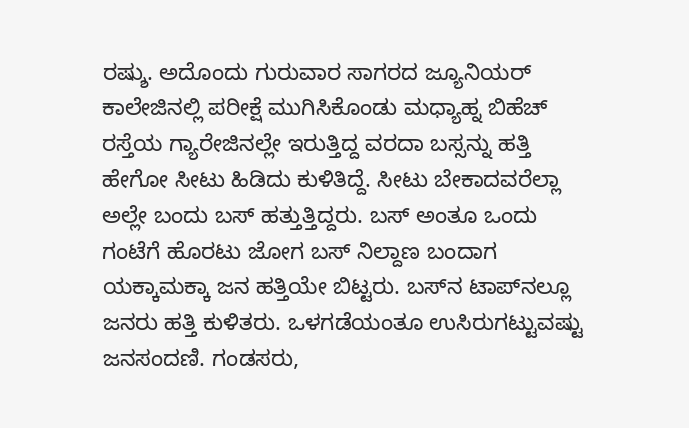ರಷ್ಶು. ಅದೊಂದು ಗುರುವಾರ ಸಾಗರದ ಜ್ಯೂನಿಯರ‍್ ಕಾಲೇಜಿನಲ್ಲಿ ಪರೀಕ್ಷೆ ಮುಗಿಸಿಕೊಂಡು ಮಧ್ಯಾಹ್ನ ಬಿಹೆಚ್ ರಸ್ತೆಯ ಗ್ಯಾರೇಜಿನಲ್ಲೇ ಇರುತ್ತಿದ್ದ ವರದಾ ಬಸ್ಸನ್ನು ಹತ್ತಿ ಹೇಗೋ ಸೀಟು ಹಿಡಿದು ಕುಳಿತಿದ್ದೆ. ಸೀಟು ಬೇಕಾದವರೆಲ್ಲಾ ಅಲ್ಲೇ ಬಂದು ಬಸ್ ಹತ್ತುತ್ತಿದ್ದರು. ಬಸ್ ಅಂತೂ ಒಂದು ಗಂಟೆಗೆ ಹೊರಟು ಜೋಗ ಬಸ್‌ ನಿಲ್ದಾಣ ಬಂದಾಗ ಯಕ್ಕಾಮಕ್ಕಾ ಜನ ಹತ್ತಿಯೇ ಬಿಟ್ಟರು. ಬಸ್‌ನ ಟಾಪ್‌ನಲ್ಲೂ ಜನರು ಹತ್ತಿ ಕುಳಿತರು. ಒಳಗಡೆಯಂತೂ ಉಸಿರುಗಟ್ಟುವಷ್ಟು ಜನಸಂದಣಿ. ಗಂಡಸರು,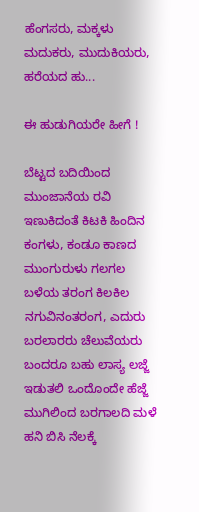ಹೆಂಗಸರು, ಮಕ್ಕಳು ಮದುಕರು, ಮುದುಕಿಯರು, ಹರೆಯದ ಹು...

ಈ ಹುಡುಗಿಯರೇ ಹೀಗೆ !

ಬೆಟ್ಟದ ಬದಿಯಿಂದ ಮುಂಜಾನೆಯ ರವಿ ಇಣುಕಿದಂತೆ ಕಿಟಕಿ ಹಿಂದಿನ ಕಂಗಳು, ಕಂಡೂ ಕಾಣದ ಮುಂಗುರುಳು ಗಲಗಲ ಬಳೆಯ ತರಂಗ ಕಿಲಕಿಲ ನಗುವಿನಂತರಂಗ, ಎದುರು ಬರಲಾರರು ಚೆಲುವೆಯರು ಬಂದರೂ ಬಹು ಲಾಸ್ಯ ಲಜ್ಜೆ ಇಡುತಲಿ ಒಂದೊಂದೇ ಹೆಜ್ಜೆ ಮುಗಿಲಿಂದ ಬರಗಾಲದಿ ಮಳೆ ಹನಿ ಬಿಸಿ ನೆಲಕ್ಕೆ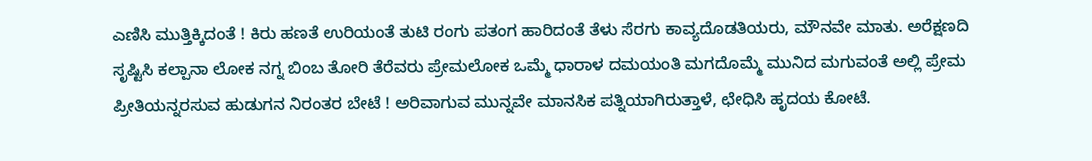ಎಣಿಸಿ ಮುತ್ತಿಕ್ಕಿದಂತೆ ! ಕಿರು ಹಣತೆ ಉರಿಯಂತೆ ತುಟಿ ರಂಗು ಪತಂಗ ಹಾರಿದಂತೆ ತೆಳು ಸೆರಗು ಕಾವ್ಯದೊಡತಿಯರು, ಮೌನವೇ ಮಾತು. ಅರೆಕ್ಷಣದಿ ಸೃಷ್ಟಿಸಿ ಕಲ್ಪಾನಾ ಲೋಕ ನಗ್ನ ಬಿಂಬ ತೋರಿ ತೆರೆವರು ಪ್ರೇಮಲೋಕ ಒಮ್ಮೆ ಧಾರಾಳ ದಮಯಂತಿ ಮಗದೊಮ್ಮೆ ಮುನಿದ ಮಗುವಂತೆ ಅಲ್ಲಿ ಪ್ರೇಮ ಪ್ರೀತಿಯನ್ನರಸುವ ಹುಡುಗನ ನಿರಂತರ ಬೇಟೆ ! ಅರಿವಾಗುವ ಮುನ್ನವೇ ಮಾನಸಿಕ ಪತ್ನಿಯಾಗಿರುತ್ತಾಳೆ, ಛೇಧಿಸಿ ಹೃದಯ ಕೋಟೆ.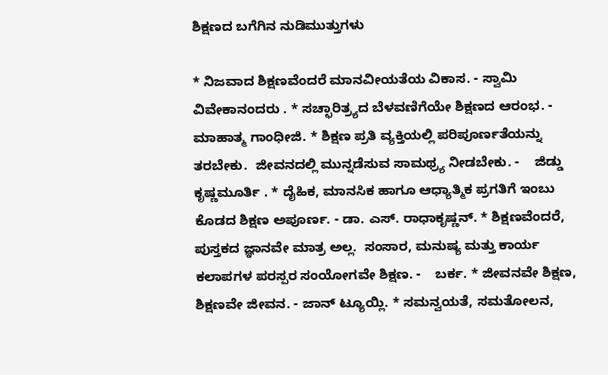ಶಿಕ್ಷಣದ ಬಗೆಗಿನ ನುಡಿಮುತ್ತುಗಳು

* ನಿಜವಾದ ಶಿಕ್ಷಣವೆಂದರೆ ಮಾನವೀಯತೆಯ ವಿಕಾಸ. - ಸ್ವಾಮಿ ವಿವೇಕಾನಂದರು . * ಸಚ್ಛಾರಿತ್ರ್ಯದ ಬೆಳವಣಿಗೆಯೇ ಶಿಕ್ಷಣದ ಆರಂಭ. - ಮಾಹಾತ್ಮ ಗಾಂಧೀಜಿ. * ಶಿಕ್ಷಣ ಪ್ರತಿ ವ್ಯಕ್ತಿಯಲ್ಲಿ ಪರಿಪೂರ್ಣತೆಯನ್ನು ತರಬೇಕು.  ಜೀವನದಲ್ಲಿ ಮುನ್ನಡೆಸುವ ಸಾಮಥ್ರ್ಯ ನೀಡಬೇಕು. -    ಜಿಡ್ಡು ಕೃಷ್ಣಮೂರ್ತಿ . * ದೈಹಿಕ, ಮಾನಸಿಕ ಹಾಗೂ ಆಧ್ಯಾತ್ಮಿಕ ಪ್ರಗತಿಗೆ ಇಂಬು ಕೊಡದ ಶಿಕ್ಷಣ ಅಪೂರ್ಣ. - ಡಾ. ಎಸ್. ರಾಧಾಕೃಷ್ಣನ್. * ಶಿಕ್ಷಣವೆಂದರೆ, ಪುಸ್ತಕದ ಜ್ಞಾನವೇ ಮಾತ್ರ ಅಲ್ಲ.  ಸಂಸಾರ, ಮನುಷ್ಯ ಮತ್ತು ಕಾರ್ಯ ಕಲಾಪಗಳ ಪರಸ್ಪರ ಸಂಯೋಗವೇ ಶಿಕ್ಷಣ. -    ಬರ್ಕ. * ಜೀವನವೇ ಶಿಕ್ಷಣ, ಶಿಕ್ಷಣವೇ ಜೀವನ. - ಜಾನ್ ಟ್ಯೂಯ್ಲಿ. * ಸಮನ್ವಯತೆ, ಸಮತೋಲನ,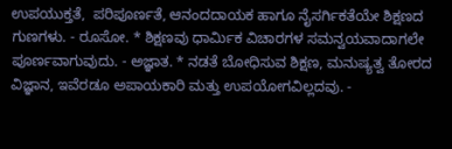ಉಪಯುಕ್ತತೆ,  ಪರಿಪೂರ್ಣತೆ, ಆನಂದದಾಯಕ ಹಾಗೂ ನೈಸರ್ಗಿಕತೆಯೇ ಶಿಕ್ಷಣದ ಗುಣಗಳು. - ರೂಸೋ. * ಶಿಕ್ಷಣವು ಧಾರ್ಮಿಕ ವಿಚಾರಗಳ ಸಮನ್ವಯವಾದಾಗಲೇ ಪೂರ್ಣವಾಗುವುದು. - ಅಜ್ಞಾತ. * ನಡತೆ ಬೋಧಿಸುವ ಶಿಕ್ಷಣ, ಮನುಷ್ಯತ್ವ ತೋರದ ವಿಜ್ಞಾನ, ಇವೆರಡೂ ಅಪಾಯಕಾರಿ ಮತ್ತು ಉಪಯೋಗವಿಲ್ಲದವು. -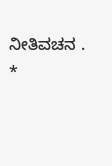ನೀತಿವಚನ . *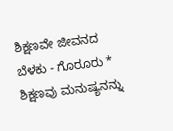ಶಿಕ್ಷಣವೇ ಜೀವನದ ಬೆಳಕು - ಗೊರೂರು * ಶಿಕ್ಷಣವು ಮನುಷ್ಯನನ್ನು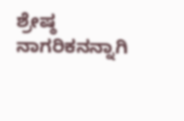ಶ್ರೇಷ್ಠ ನಾಗರಿಕನನ್ನಾಗಿ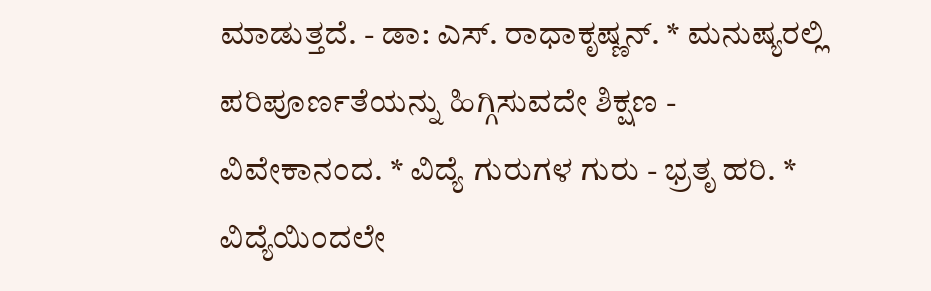ಮಾಡುತ್ತದೆ. - ಡಾ: ಎಸ್. ರಾಧಾಕೃಷ್ಣನ್. * ಮನುಷ್ಯರಲ್ಲಿ ಪರಿಪೂರ್ಣತೆಯನ್ನು ಹಿಗ್ಗಿಸುವದೇ ಶಿಕ್ಷಣ - ವಿವೇಕಾನಂದ. * ವಿದ್ಯೆ ಗುರುಗಳ ಗುರು - ಭ್ರತೃ ಹರಿ. * ವಿದ್ಯೆಯಿಂದಲೇ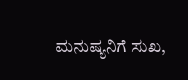ಮನುಷ್ಯನಿಗೆ ಸುಖ,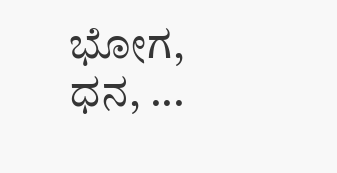ಭೋಗ, ಧನ, ...